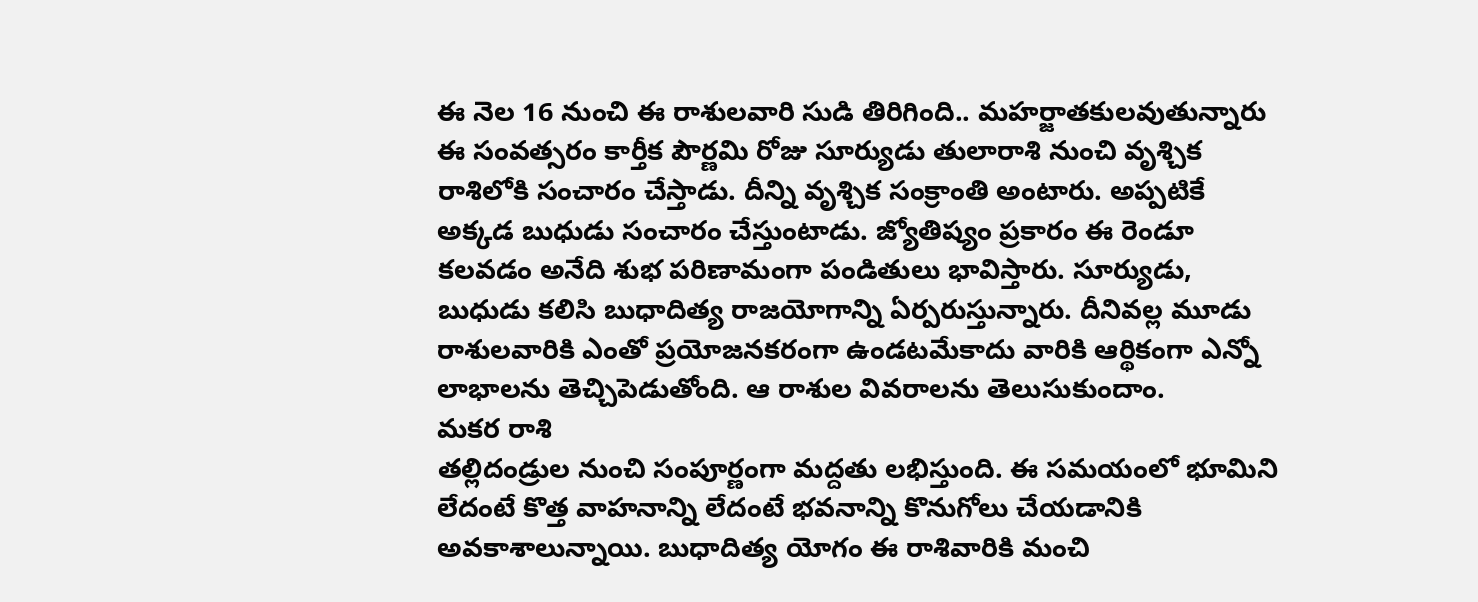ఈ నెల 16 నుంచి ఈ రాశులవారి సుడి తిరిగింది.. మహర్జాతకులవుతున్నారు
ఈ సంవత్సరం కార్తీక పౌర్ణమి రోజు సూర్యుడు తులారాశి నుంచి వృశ్చిక రాశిలోకి సంచారం చేస్తాడు. దీన్ని వృశ్చిక సంక్రాంతి అంటారు. అప్పటికే అక్కడ బుధుడు సంచారం చేస్తుంటాడు. జ్యోతిష్యం ప్రకారం ఈ రెండూ కలవడం అనేది శుభ పరిణామంగా పండితులు భావిస్తారు. సూర్యుడు, బుధుడు కలిసి బుధాదిత్య రాజయోగాన్ని ఏర్పరుస్తున్నారు. దీనివల్ల మూడు రాశులవారికి ఎంతో ప్రయోజనకరంగా ఉండటమేకాదు వారికి ఆర్థికంగా ఎన్నో లాభాలను తెచ్చిపెడుతోంది. ఆ రాశుల వివరాలను తెలుసుకుందాం.
మకర రాశి
తల్లిదండ్రుల నుంచి సంపూర్ణంగా మద్దతు లభిస్తుంది. ఈ సమయంలో భూమిని లేదంటే కొత్త వాహనాన్ని లేదంటే భవనాన్ని కొనుగోలు చేయడానికి అవకాశాలున్నాయి. బుధాదిత్య యోగం ఈ రాశివారికి మంచి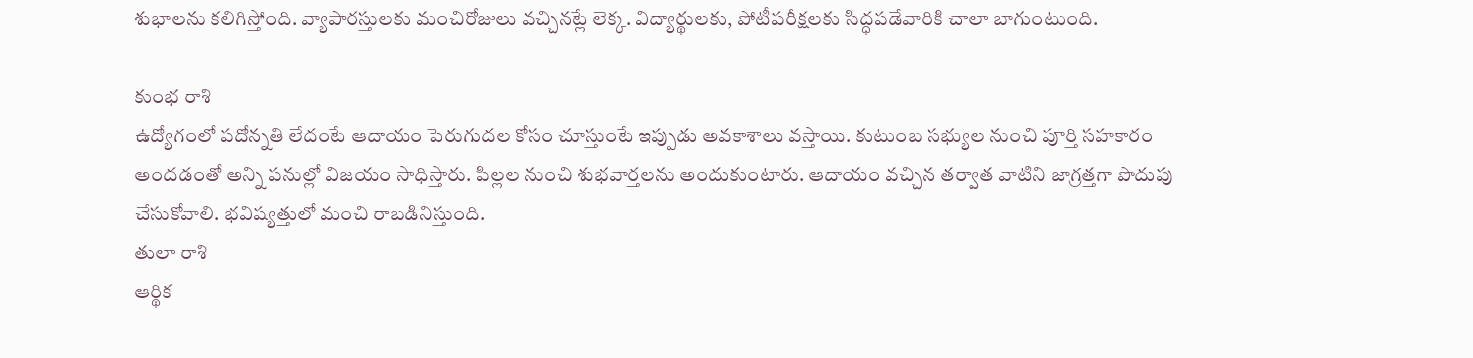శుభాలను కలిగిస్తోంది. వ్యాపారస్తులకు మంచిరోజులు వచ్చినట్లే లెక్క. విద్యార్థులకు, పోటీపరీక్షలకు సిద్ధపడేవారికి చాలా బాగుంటుంది.

కుంభ రాశి
ఉద్యోగంలో పదోన్నతి లేదంటే ఆదాయం పెరుగుదల కోసం చూస్తుంటే ఇప్పుడు అవకాశాలు వస్తాయి. కుటుంబ సభ్యుల నుంచి పూర్తి సహకారం అందడంతో అన్ని పనుల్లో విజయం సాధిస్తారు. పిల్లల నుంచి శుభవార్తలను అందుకుంటారు. ఆదాయం వచ్చిన తర్వాత వాటిని జాగ్రత్తగా పొదుపు చేసుకోవాలి. భవిష్యత్తులో మంచి రాబడినిస్తుంది.
తులా రాశి
ఆర్థిక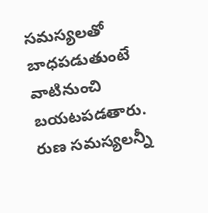సమస్యలతో బాధపడుతుంటే వాటినుంచి బయటపడతారు. రుణ సమస్యలన్నీ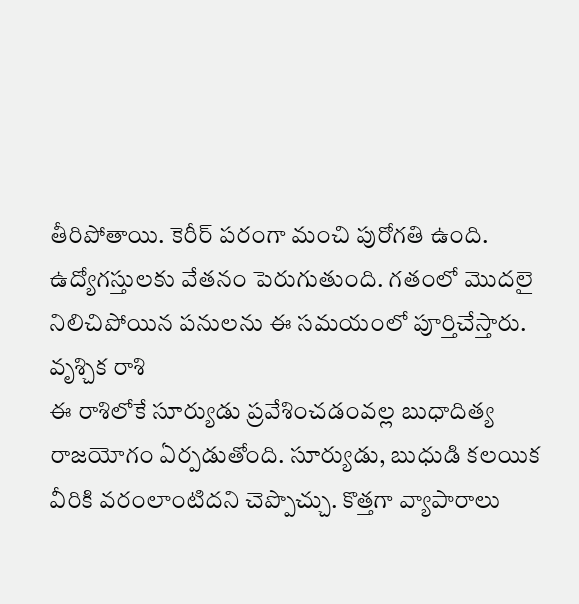తీరిపోతాయి. కెరీర్ పరంగా మంచి పురోగతి ఉంది. ఉద్యోగస్తులకు వేతనం పెరుగుతుంది. గతంలో మొదలై నిలిచిపోయిన పనులను ఈ సమయంలో పూర్తిచేస్తారు.
వృశ్చిక రాశి
ఈ రాశిలోకే సూర్యుడు ప్రవేశించడంవల్ల బుధాదిత్య రాజయోగం ఏర్పడుతోంది. సూర్యుడు, బుధుడి కలయిక వీరికి వరంలాంటిదని చెప్పొచ్చు. కొత్తగా వ్యాపారాలు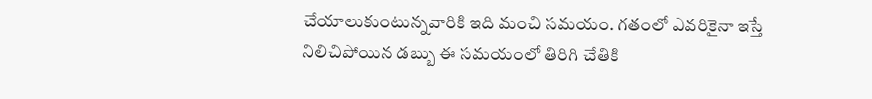చేయాలుకుంటున్నవారికి ఇది మంచి సమయం. గతంలో ఎవరికైనా ఇస్తే నిలిచిపోయిన డబ్బు ఈ సమయంలో తిరిగి చేతికి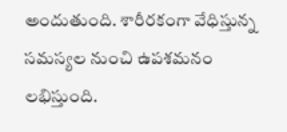అందుతుంది. శారీరకంగా వేధిస్తున్న సమస్యల నుంచి ఉపశమనం లభిస్తుంది.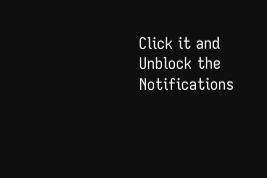Click it and Unblock the Notifications